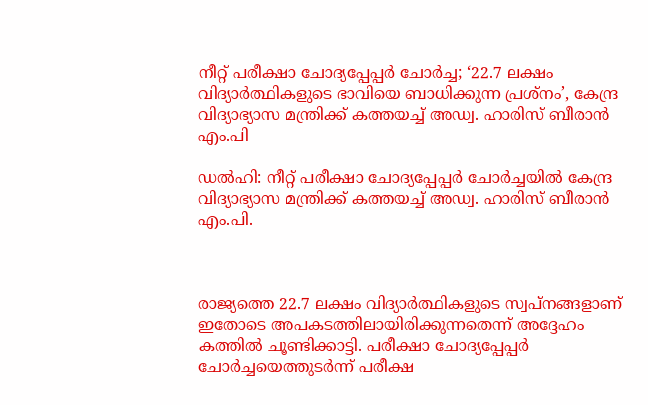നീറ്റ് പരീക്ഷാ ചോദ്യപ്പേപ്പർ ചോർച്ച; ‘22.7 ലക്ഷം വിദ്യാര്‍ത്ഥികളുടെ ഭാവിയെ ബാധിക്കുന്ന പ്രശ്‌നം’, കേന്ദ്ര വിദ്യാഭ്യാസ മന്ത്രിക്ക് കത്തയച്ച്‌ അഡ്വ. ഹാരിസ് ബീരാൻ എം.പി

ഡൽഹി: നീറ്റ് പരീക്ഷാ ചോദ്യപ്പേപ്പർ ചോർച്ചയില്‍ കേന്ദ്ര വിദ്യാഭ്യാസ മന്ത്രിക്ക് കത്തയച്ച്‌ അഡ്വ. ഹാരിസ് ബീരാൻ എം.പി.



രാജ്യത്തെ 22.7 ലക്ഷം വിദ്യാർത്ഥികളുടെ സ്വപ്നങ്ങളാണ് ഇതോടെ അപകടത്തിലായിരിക്കുന്നതെന്ന് അദ്ദേഹം കത്തില്‍ ചൂണ്ടിക്കാട്ടി. പരീക്ഷാ ചോദ്യപ്പേപ്പർ ചോർച്ചയെത്തുടർന്ന് പരീക്ഷ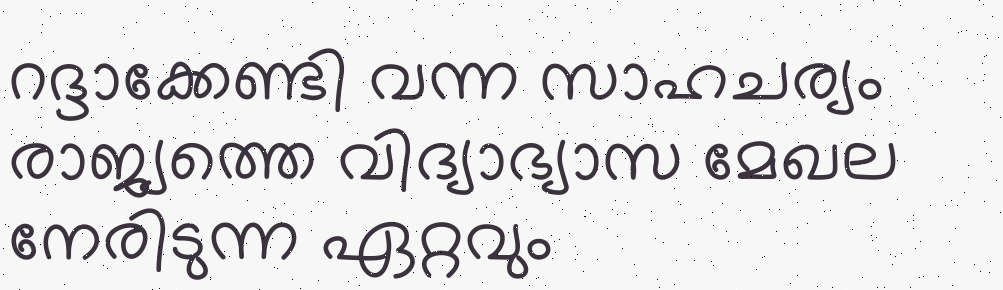റദ്ദാക്കേണ്ടി വന്ന സാഹചര്യം രാജ്യത്തെ വിദ്യാഭ്യാസ മേഖല നേരിടുന്ന ഏറ്റവും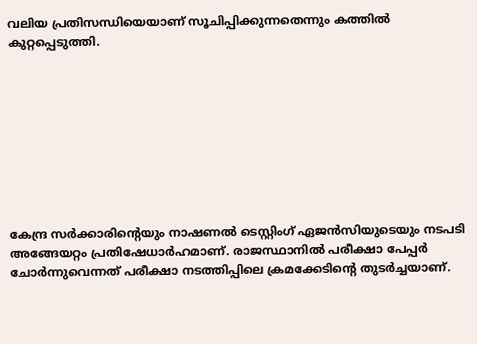വലിയ പ്രതിസന്ധിയെയാണ് സൂചിപ്പിക്കുന്നതെന്നും കത്തില്‍ കുറ്റപ്പെടുത്തി.









കേന്ദ്ര സർക്കാരിന്റെയും നാഷണല്‍ ടെസ്റ്റിംഗ് ഏജൻസിയുടെയും നടപടി അങ്ങേയറ്റം പ്രതിഷേധാർഹമാണ്. രാജസ്ഥാനില്‍ പരീക്ഷാ പേപ്പർ ചോർന്നുവെന്നത് പരീക്ഷാ നടത്തിപ്പിലെ ക്രമക്കേടിന്റെ തുടർച്ചയാണ്.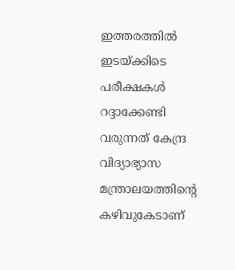ഇത്തരത്തില്‍ ഇടയ്ക്കിടെ പരീക്ഷകള്‍ റദ്ദാക്കേണ്ടി വരുന്നത് കേന്ദ്ര വിദ്യാഭ്യാസ മന്ത്രാലയത്തിന്റെ കഴിവുകേടാണ്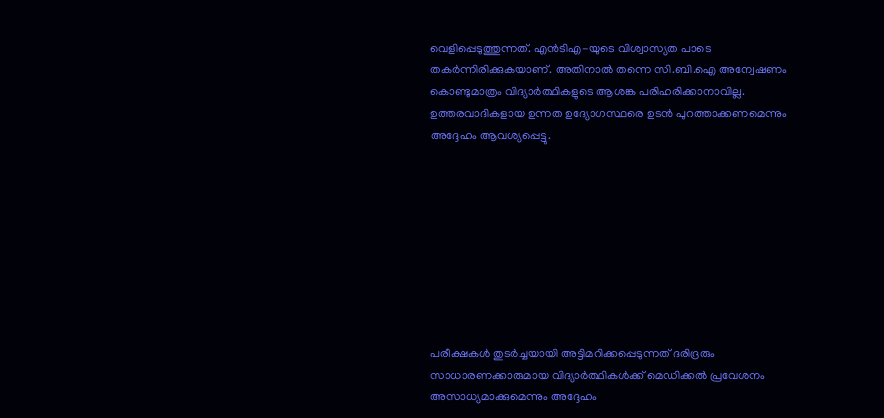വെളിപ്പെടുത്തുന്നത്. എൻടിഎ-യുടെ വിശ്വാസ്യത പാടെ തകർന്നിരിക്കുകയാണ്. അതിനാല്‍ തന്നെ സി.ബി.ഐ അന്വേഷണം കൊണ്ടുമാത്രം വിദ്യാർത്ഥികളുടെ ആശങ്ക പരിഹരിക്കാനാവില്ല. ഉത്തരവാദികളായ ഉന്നത ഉദ്യോഗസ്ഥരെ ഉടൻ പുറത്താക്കണമെന്നും അദ്ദേഹം ആവശ്യപ്പെട്ടു.









പരീക്ഷകള്‍ തുടർച്ചയായി അട്ടിമറിക്കപ്പെടുന്നത് ദരിദ്രരും സാധാരണക്കാരുമായ വിദ്യാർത്ഥികള്‍ക്ക് മെഡിക്കല്‍ പ്രവേശനം അസാധ്യമാക്കുമെന്നും അദ്ദേഹം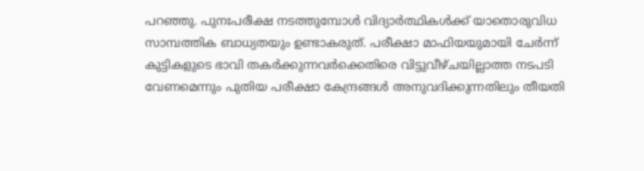പറഞ്ഞു. പുനഃപരീക്ഷ നടത്തുമ്പോള്‍ വിദ്യാർത്ഥികള്‍ക്ക് യാതൊരുവിധ സാമ്പത്തിക ബാധ്യതയും ഉണ്ടാകരുത്. പരീക്ഷാ മാഫിയയുമായി ചേർന്ന് കുട്ടികളുടെ ഭാവി തകർക്കുന്നവർക്കെതിരെ വിട്ടുവീഴ്ചയില്ലാത്ത നടപടി വേണമെന്നും പുതിയ പരീക്ഷാ കേന്ദ്രങ്ങള്‍ അനുവദിക്കുന്നതിലും തീയതി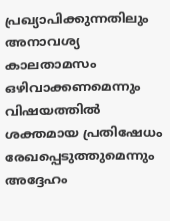പ്രഖ്യാപിക്കുന്നതിലും അനാവശ്യ കാലതാമസം ഒഴിവാക്കണമെന്നും വിഷയത്തില്‍ ശക്തമായ പ്രതിഷേധം രേഖപ്പെടുത്തുമെന്നും അദ്ദേഹം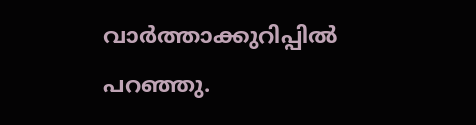വാർത്താക്കുറിപ്പില്‍ പറഞ്ഞു.